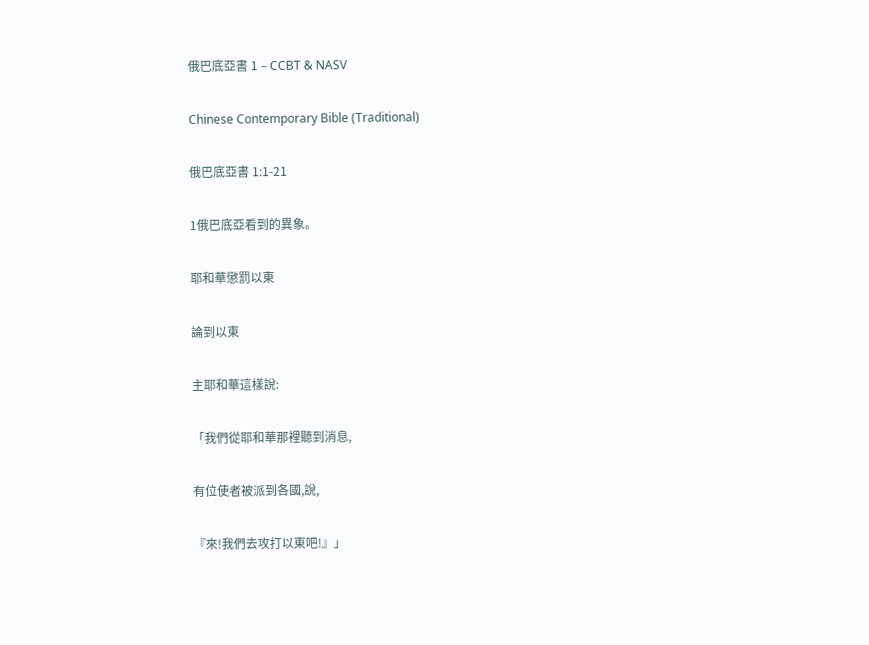俄巴底亞書 1 – CCBT & NASV

Chinese Contemporary Bible (Traditional)

俄巴底亞書 1:1-21

1俄巴底亞看到的異象。

耶和華懲罰以東

論到以東

主耶和華這樣說:

「我們從耶和華那裡聽到消息,

有位使者被派到各國,說,

『來!我們去攻打以東吧!』」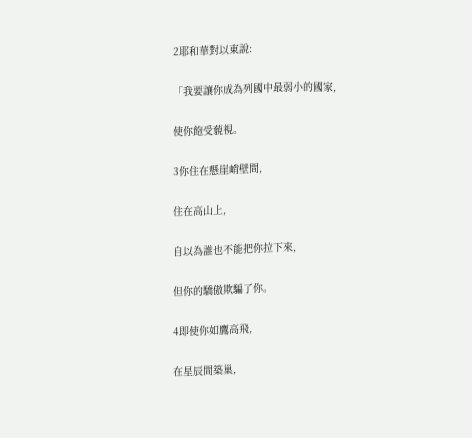2耶和華對以東說:

「我要讓你成為列國中最弱小的國家,

使你飽受藐視。

3你住在懸崖峭壁間,

住在高山上,

自以為誰也不能把你拉下來,

但你的驕傲欺騙了你。

4即使你如鷹高飛,

在星辰間築巢,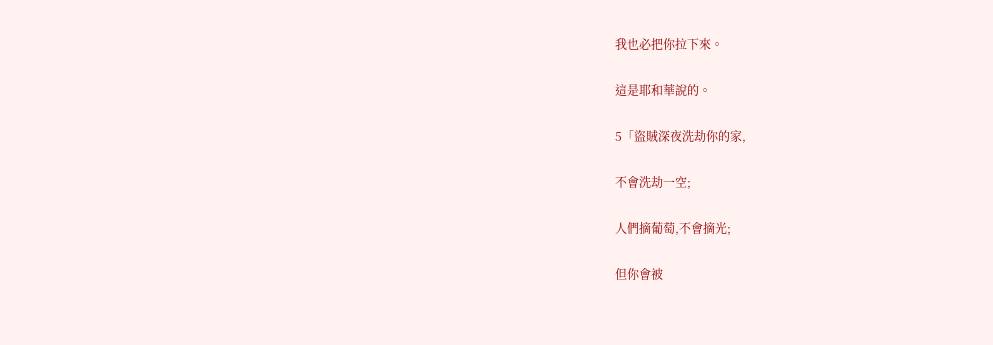我也必把你拉下來。

這是耶和華說的。

5「盜賊深夜洗劫你的家,

不會洗劫一空;

人們摘葡萄,不會摘光;

但你會被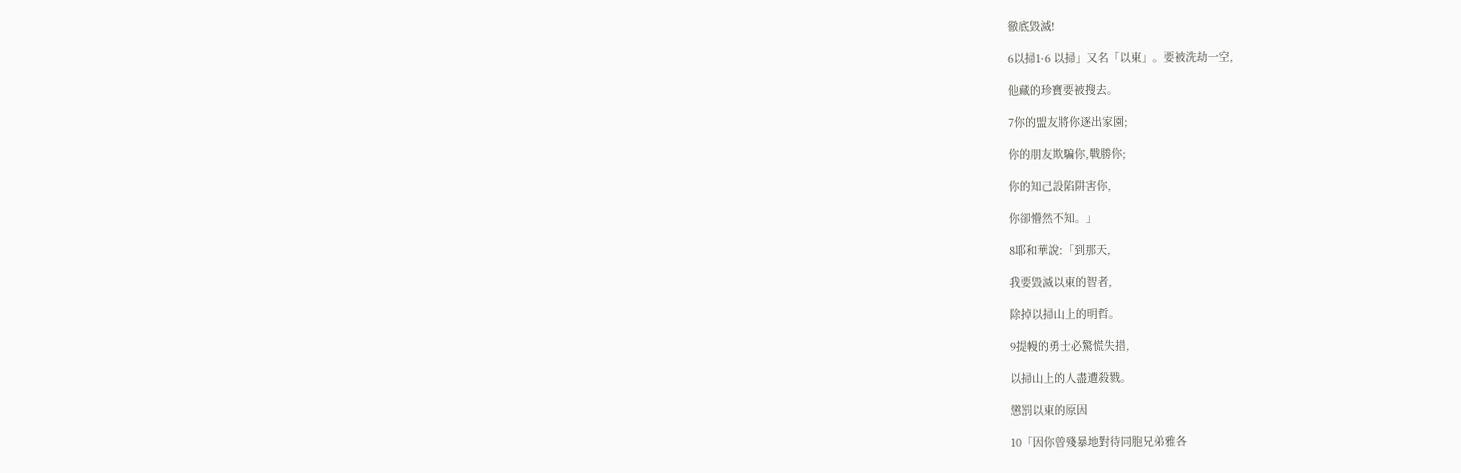徹底毀滅!

6以掃1·6 以掃」又名「以東」。要被洗劫一空,

他藏的珍寶要被搜去。

7你的盟友將你逐出家園;

你的朋友欺騙你,戰勝你;

你的知己設陷阱害你,

你卻懵然不知。」

8耶和華說:「到那天,

我要毀滅以東的智者,

除掉以掃山上的明哲。

9提幔的勇士必驚慌失措,

以掃山上的人盡遭殺戮。

懲罰以東的原因

10「因你曾殘暴地對待同胞兄弟雅各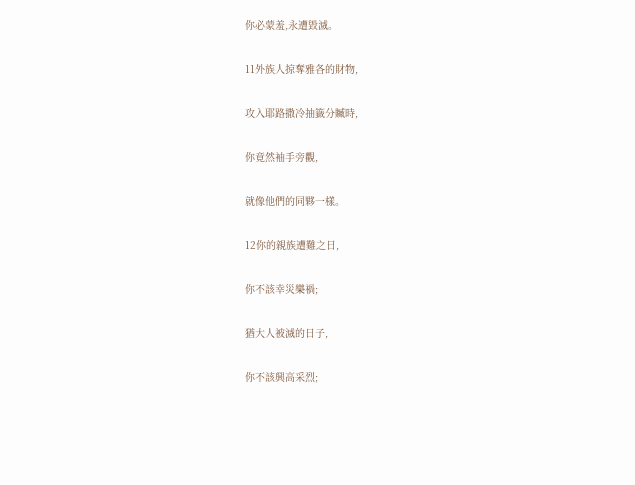你必蒙羞,永遭毀滅。

11外族人掠奪雅各的財物,

攻入耶路撒冷抽籤分贓時,

你竟然袖手旁觀,

就像他們的同夥一樣。

12你的親族遭難之日,

你不該幸災樂禍;

猶大人被滅的日子,

你不該興高采烈;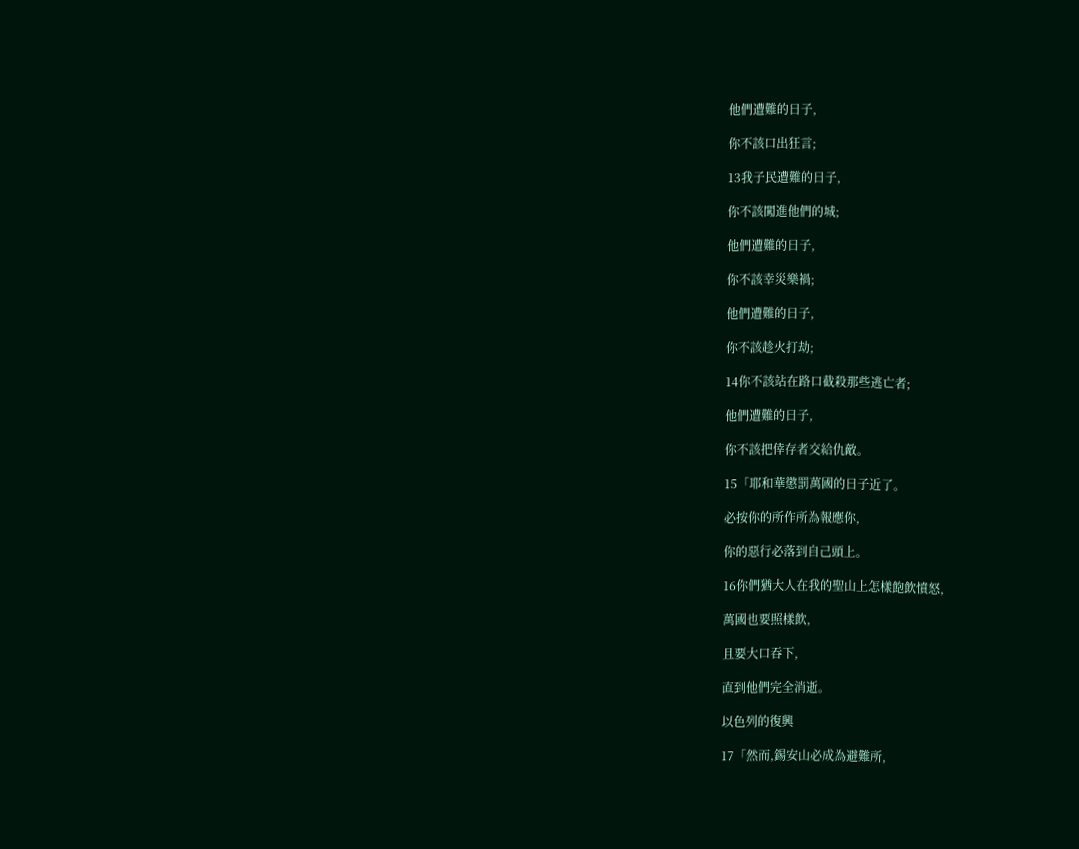他們遭難的日子,

你不該口出狂言;

13我子民遭難的日子,

你不該闖進他們的城;

他們遭難的日子,

你不該幸災樂禍;

他們遭難的日子,

你不該趁火打劫;

14你不該站在路口截殺那些逃亡者;

他們遭難的日子,

你不該把倖存者交給仇敵。

15「耶和華懲罰萬國的日子近了。

必按你的所作所為報應你,

你的惡行必落到自己頭上。

16你們猶大人在我的聖山上怎樣飽飲憤怒,

萬國也要照樣飲,

且要大口吞下,

直到他們完全消逝。

以色列的復興

17「然而,錫安山必成為避難所,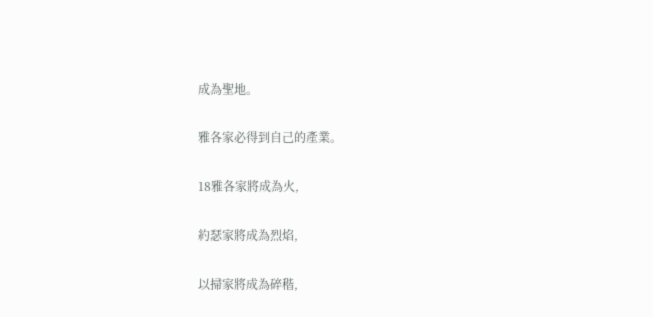成為聖地。

雅各家必得到自己的產業。

18雅各家將成為火,

約瑟家將成為烈焰,

以掃家將成為碎稭,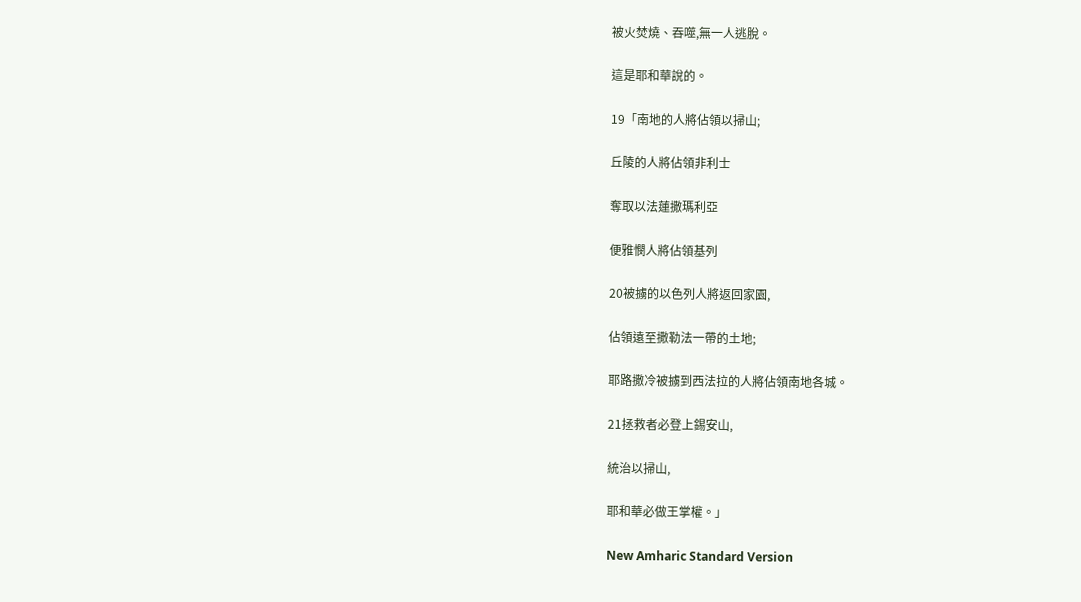被火焚燒、吞噬,無一人逃脫。

這是耶和華說的。

19「南地的人將佔領以掃山;

丘陵的人將佔領非利士

奪取以法蓮撒瑪利亞

便雅憫人將佔領基列

20被擄的以色列人將返回家園,

佔領遠至撒勒法一帶的土地;

耶路撒冷被擄到西法拉的人將佔領南地各城。

21拯救者必登上錫安山,

統治以掃山,

耶和華必做王掌權。」

New Amharic Standard Version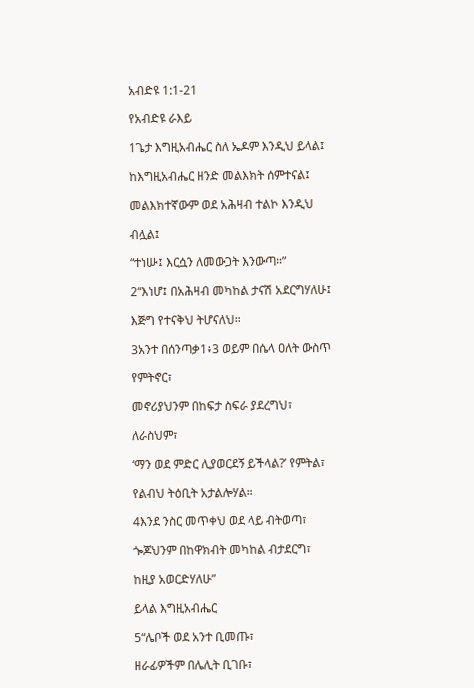አብድዩ 1:1-21

የአብድዩ ራእይ

1ጌታ እግዚአብሔር ስለ ኤዶም እንዲህ ይላል፤

ከእግዚአብሔር ዘንድ መልእክት ሰምተናል፤

መልእክተኛውም ወደ አሕዛብ ተልኮ እንዲህ

ብሏል፤

“ተነሡ፤ እርሷን ለመውጋት እንውጣ።”

2“እነሆ፤ በአሕዛብ መካከል ታናሽ አደርግሃለሁ፤

እጅግ የተናቅህ ትሆናለህ።

3አንተ በሰንጣቃ1፥3 ወይም በሴላ ዐለት ውስጥ

የምትኖር፣

መኖሪያህንም በከፍታ ስፍራ ያደረግህ፣

ለራስህም፣

‘ማን ወደ ምድር ሊያወርደኝ ይችላል?’ የምትል፣

የልብህ ትዕቢት አታልሎሃል።

4እንደ ንስር መጥቀህ ወደ ላይ ብትወጣ፣

ጐጆህንም በከዋክብት መካከል ብታደርግ፣

ከዚያ አወርድሃለሁ”

ይላል እግዚአብሔር

5“ሌቦች ወደ አንተ ቢመጡ፣

ዘራፊዎችም በሌሊት ቢገቡ፣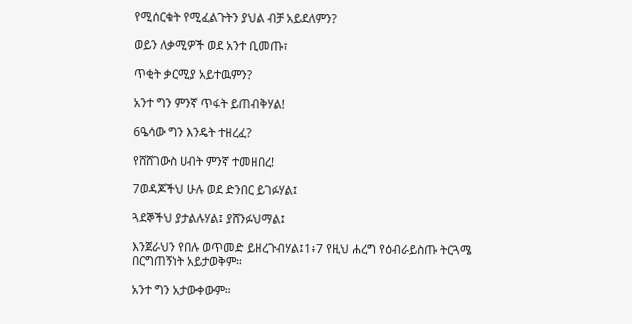የሚሰርቁት የሚፈልጉትን ያህል ብቻ አይደለምን?

ወይን ለቃሚዎች ወደ አንተ ቢመጡ፣

ጥቂት ቃርሚያ አይተዉምን?

አንተ ግን ምንኛ ጥፋት ይጠብቅሃል!

6ዔሳው ግን እንዴት ተዘረፈ?

የሸሸገውስ ሀብት ምንኛ ተመዘበረ!

7ወዳጆችህ ሁሉ ወደ ድንበር ይገፉሃል፤

ጓደኞችህ ያታልሉሃል፤ ያሸንፉህማል፤

እንጀራህን የበሉ ወጥመድ ይዘረጉብሃል፤1፥7 የዚህ ሐረግ የዕብራይስጡ ትርጓሜ በርግጠኝነት አይታወቅም።

አንተ ግን አታውቀውም።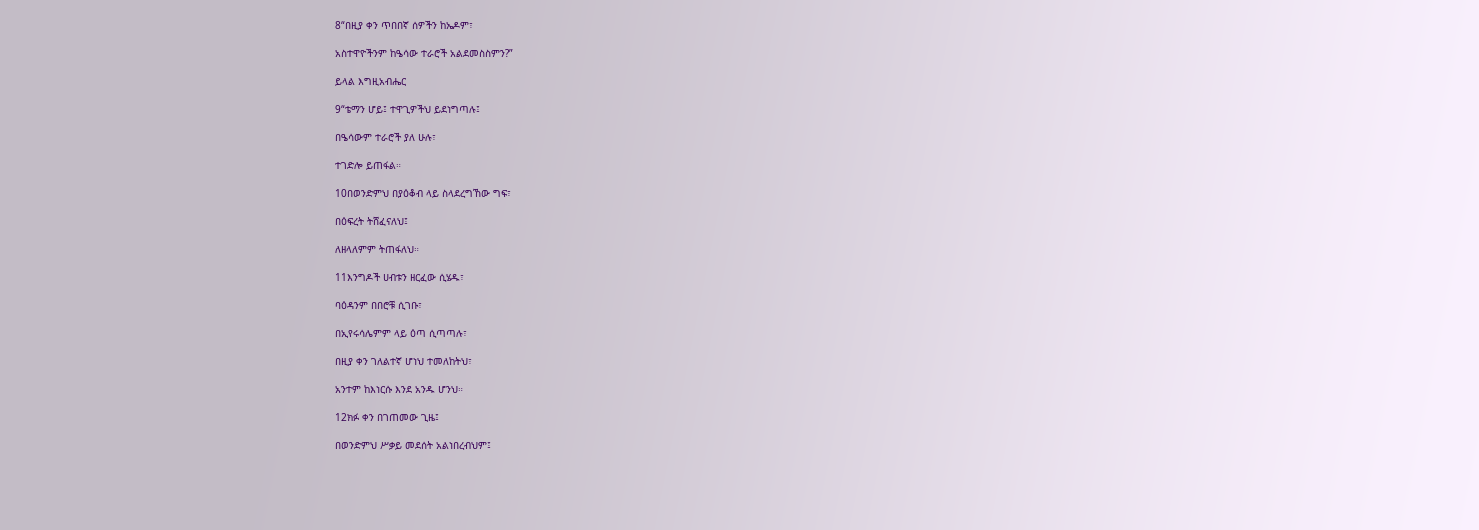8“በዚያ ቀን ጥበበኛ ሰዎችን ከኤዶም፣

አስተዋዮችንም ከዔሳው ተራሮች አልደመስስምን?”

ይላል እግዚአብሔር

9“ቴማን ሆይ፤ ተዋጊዎችህ ይደነግጣሉ፤

በዔሳውም ተራሮች ያለ ሁሉ፣

ተገድሎ ይጠፋል።

10በወንድምህ በያዕቆብ ላይ ስላደረግኸው ግፍ፣

በዕፍረት ትሸፈናለህ፤

ለዘላለምም ትጠፋለህ።

11እንግዶች ሀብቱን ዘርፈው ሲሄዱ፣

ባዕዳንም በበሮቹ ሲገቡ፣

በኢየሩሳሌምም ላይ ዕጣ ሲጣጣሉ፣

በዚያ ቀን ገለልተኛ ሆነህ ተመለከትህ፣

አንተም ከእነርሱ እንደ አንዱ ሆንህ።

12ክፉ ቀን በገጠመው ጊዜ፤

በወንድምህ ሥቃይ መደሰት አልነበረብህም፤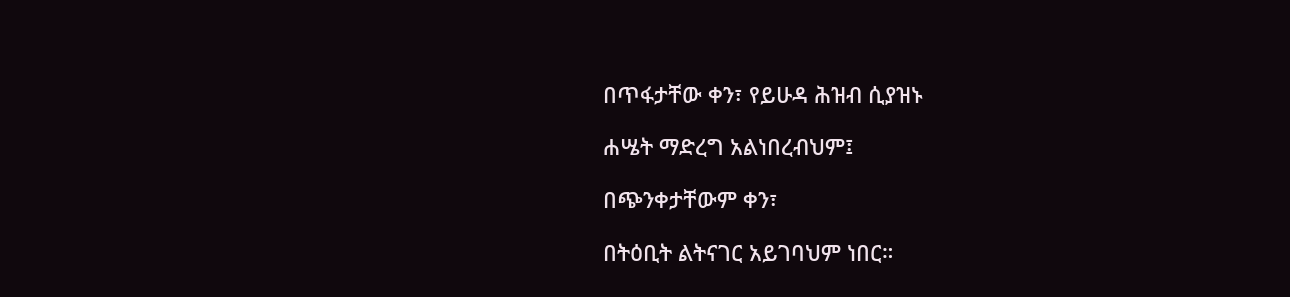በጥፋታቸው ቀን፣ የይሁዳ ሕዝብ ሲያዝኑ

ሐሤት ማድረግ አልነበረብህም፤

በጭንቀታቸውም ቀን፣

በትዕቢት ልትናገር አይገባህም ነበር።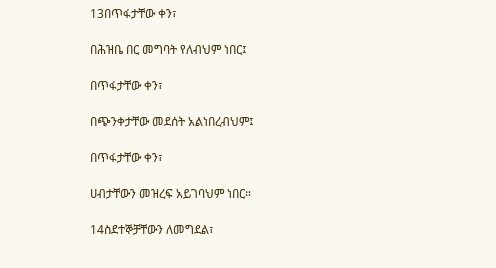13በጥፋታቸው ቀን፣

በሕዝቤ በር መግባት የለብህም ነበር፤

በጥፋታቸው ቀን፣

በጭንቀታቸው መደሰት አልነበረብህም፤

በጥፋታቸው ቀን፣

ሀብታቸውን መዝረፍ አይገባህም ነበር።

14ስደተኞቻቸውን ለመግደል፣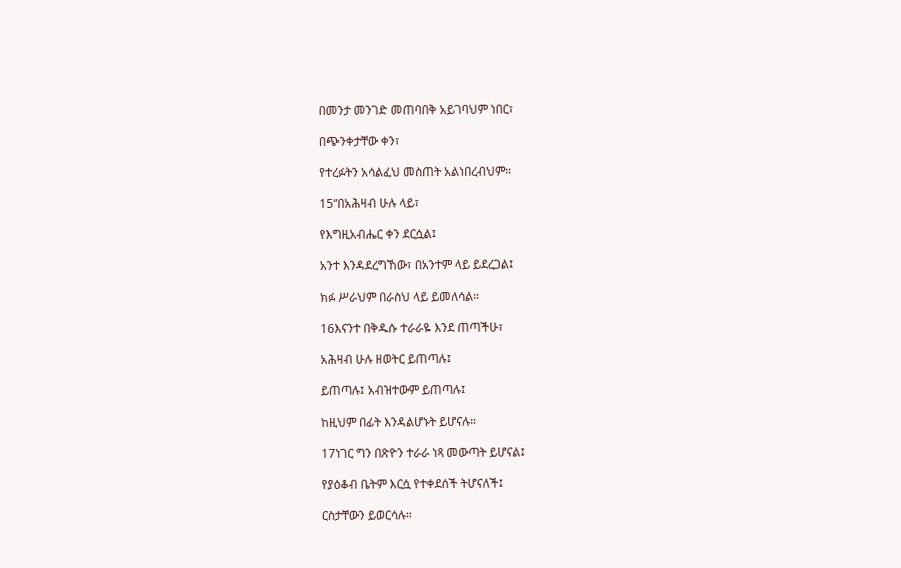በመንታ መንገድ መጠባበቅ አይገባህም ነበር፣

በጭንቀታቸው ቀን፣

የተረፉትን አሳልፈህ መስጠት አልነበረብህም።

15“በአሕዛብ ሁሉ ላይ፣

የእግዚአብሔር ቀን ደርሷል፤

አንተ እንዳደረግኸው፣ በአንተም ላይ ይደረጋል፤

ክፉ ሥራህም በራስህ ላይ ይመለሳል።

16እናንተ በቅዱሱ ተራራዬ እንደ ጠጣችሁ፣

አሕዛብ ሁሉ ዘወትር ይጠጣሉ፤

ይጠጣሉ፤ አብዝተውም ይጠጣሉ፤

ከዚህም በፊት እንዳልሆኑት ይሆናሉ።

17ነገር ግን በጽዮን ተራራ ነጻ መውጣት ይሆናል፤

የያዕቆብ ቤትም እርሷ የተቀደሰች ትሆናለች፤

ርስታቸውን ይወርሳሉ።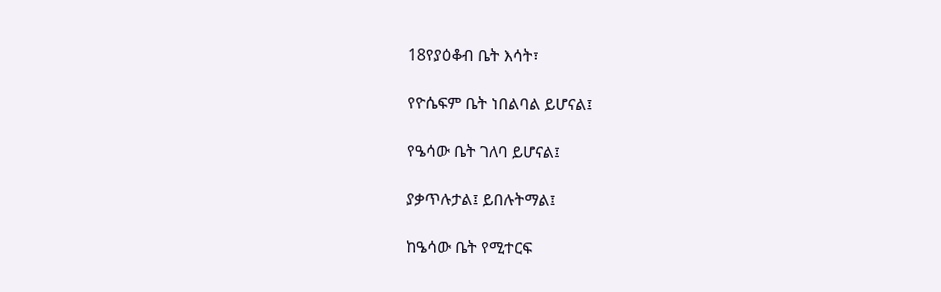18የያዕቆብ ቤት እሳት፣

የዮሴፍም ቤት ነበልባል ይሆናል፤

የዔሳው ቤት ገለባ ይሆናል፤

ያቃጥሉታል፤ ይበሉትማል፤

ከዔሳው ቤት የሚተርፍ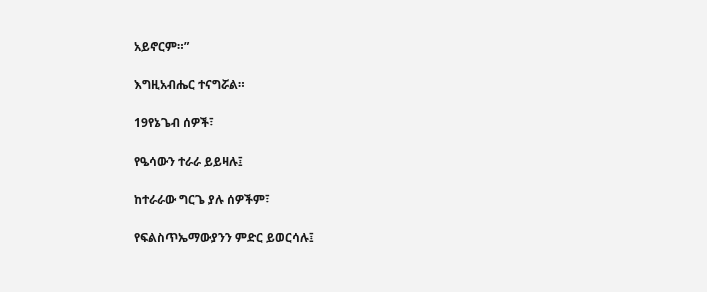አይኖርም።”

እግዚአብሔር ተናግሯል።

19የኔጌብ ሰዎች፣

የዔሳውን ተራራ ይይዛሉ፤

ከተራራው ግርጌ ያሉ ሰዎችም፣

የፍልስጥኤማውያንን ምድር ይወርሳሉ፤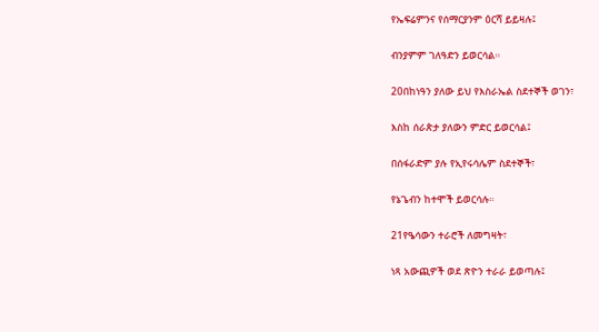የኤፍሬምንና የሰማርያንም ዕርሻ ይይዛሉ፤

ብንያምም ገለዓድን ይወርሳል።

20በከነዓን ያለው ይህ የእስራኤል ስደተኞች ወገን፣

እስከ ሰራጵታ ያለውን ምድር ይወርሳል፤

በሰፋራድም ያሉ የኢየሩሳሌም ስደተኞች፣

የኔጌብን ከተሞች ይወርሳሉ።

21የዔሳውን ተራሮች ለመግዛት፣

ነጻ አውጪዎች ወደ ጽዮን ተራራ ይወጣሉ፤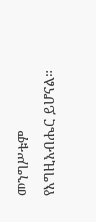መንግሥቱም የእግዚአብሔር ይሆናል።